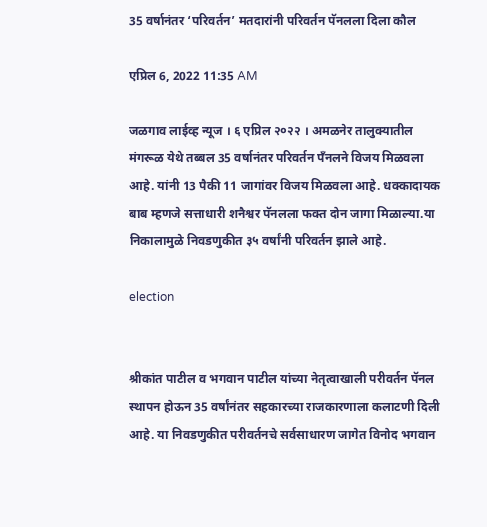35 वर्षानंतर ‘परिवर्तन’ मतदारांनी परिवर्तन पॅनलला दिला कौल

एप्रिल 6, 2022 11:35 AM

जळगाव लाईव्ह न्यूज । ६ एप्रिल २०२२ । अमळनेर तालुक्यातील मंगरूळ येथे तब्बल 35 वर्षानंतर परिवर्तन पँनलने विजय मिळवला आहे. यांनी 13 पैकी 11 जागांवर विजय मिळवला आहे. धक्कादायक बाब म्हणजे सत्ताधारी शनैश्वर पॅनलला फक्त दोन जागा मिळाल्या.या निकालामुळे निवडणुकीत ३५ वर्षांनी परिवर्तन झाले आहे.

election


श्रीकांत पाटील व भगवान पाटील यांच्या नेतृत्वाखाली परीवर्तन पॅनल स्थापन होऊन 35 वर्षांनंतर सहकारच्या राजकारणाला कलाटणी दिली आहे. या निवडणुकीत परीवर्तनचे सर्वसाधारण जागेत विनोद भगवान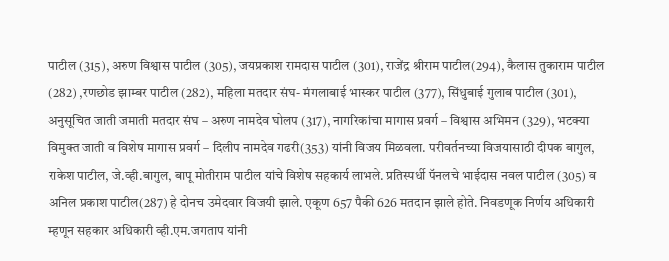पाटील (315), अरुण विश्वास पाटील (305), जयप्रकाश रामदास पाटील (301), राजेंद्र श्रीराम पाटील(294), कैलास तुकाराम पाटील (282) ,रणछोड झाम्बर पाटील (282), महिला मतदार संघ- मंगलाबाई भास्कर पाटील (377), सिंधुबाई गुलाब पाटील (301), अनुसूचित जाती जमाती मतदार संघ – अरुण नामदेव घोलप (317), नागरिकांचा मागास प्रवर्ग – विश्वास अभिमन (329), भटक्या विमुक्त जाती व विशेष मागास प्रवर्ग – दिलीप नामदेव गढरी(353) यांनी विजय मिळवला. परीवर्तनच्या विजयासाठी दीपक बागुल, राकेश पाटील, जे.व्ही.बागुल, बापू मोतीराम पाटील यांचे विशेष सहकार्य लाभले. प्रतिस्पर्धी पॅनलचे भाईदास नवल पाटील (305) व अनिल प्रकाश पाटील(287) हे दोनच उमेदवार विजयी झाले. एकूण 657 पैकी 626 मतदान झाले होते. निवडणूक निर्णय अधिकारी म्हणून सहकार अधिकारी व्ही.एम.जगताप यांनी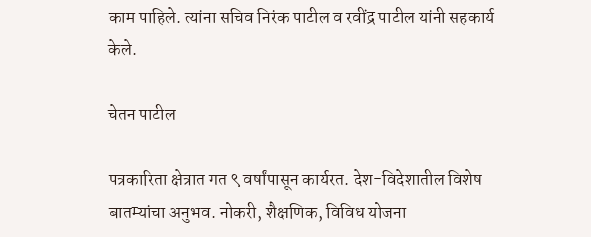काम पाहिले. त्यांना सचिव निरंक पाटील व रवींद्र पाटील यांनी सहकार्य केले.

चेतन पाटील

पत्रकारिता क्षेत्रात गत ९ वर्षांपासून कार्यरत. देश-विदेशातील विशेष बातम्यांचा अनुभव. नोकरी, शैक्षणिक, विविध योजना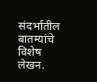संदर्भातील बातम्यांचे विशेष लेखन.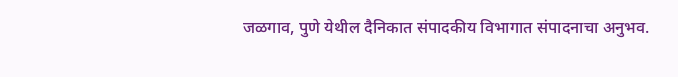जळगाव, पुणे येथील दैनिकात संपादकीय विभागात संपादनाचा अनुभव.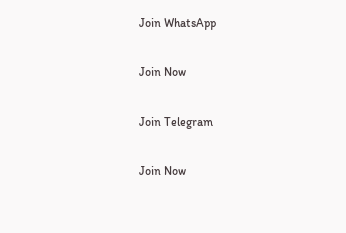Join WhatsApp

Join Now

Join Telegram

Join Now